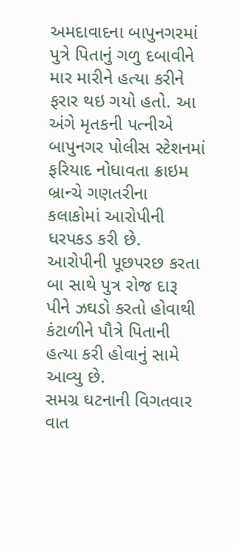અમદાવાદના બાપુનગરમાં પુત્રે પિતાનું ગળુ દબાવીને માર મારીને હત્યા કરીને ફરાર થઇ ગયો હતો. આ અંગે મૃતકની પત્નીએ બાપુનગર પોલીસ સ્ટેશનમાં ફરિયાદ નોધાવતા ક્રાઇમ બ્રાન્ચે ગણતરીના કલાકોમાં આરોપીની ધરપકડ કરી છે. આરોપીની પૂછપરછ કરતા બા સાથે પુત્ર રોજ દારૂ પીને ઝઘડો કરતો હોવાથી કંટાળીને પૌત્રે પિતાની હત્યા કરી હોવાનું સામે આવ્યુ છે.
સમગ્ર ઘટનાની વિગતવાર વાત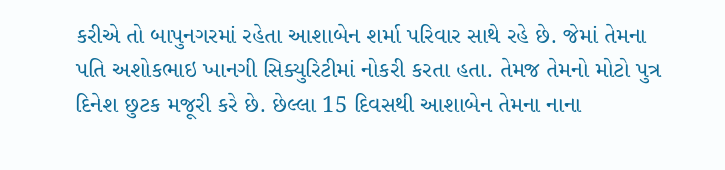કરીએ તો બાપુનગરમાં રહેતા આશાબેન શર્મા પરિવાર સાથે રહે છે. જેમાં તેમના પતિ અશોકભાઇ ખાનગી સિક્યુરિટીમાં નોકરી કરતા હતા. તેમજ તેમનો મોટો પુત્ર દિનેશ છુટક મજૂરી કરે છે. છેલ્લા 15 દિવસથી આશાબેન તેમના નાના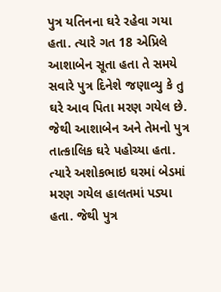પુત્ર યતિનના ઘરે રહેવા ગયા હતા. ત્યારે ગત 18 એપ્રિલે આશાબેન સૂતા હતા તે સમયે સવારે પુત્ર દિનેશે જણાવ્યુ કે તુ ઘરે આવ પિતા મરણ ગયેલ છે. જેથી આશાબેન અને તેમનો પુત્ર તાત્કાલિક ઘરે પહોચ્યા હતા. ત્યારે અશોકભાઇ ઘરમાં બેડમાં મરણ ગયેલ હાલતમાં પડ્યા હતા. જેથી પુત્ર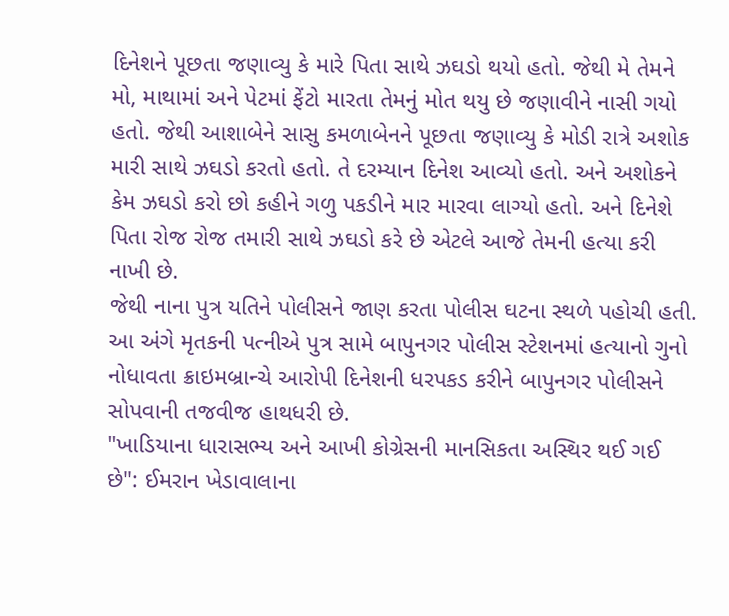દિનેશને પૂછતા જણાવ્યુ કે મારે પિતા સાથે ઝઘડો થયો હતો. જેથી મે તેમને મો, માથામાં અને પેટમાં ફેંટો મારતા તેમનું મોત થયુ છે જણાવીને નાસી ગયો હતો. જેથી આશાબેને સાસુ કમળાબેનને પૂછતા જણાવ્યુ કે મોડી રાત્રે અશોક મારી સાથે ઝઘડો કરતો હતો. તે દરમ્યાન દિનેશ આવ્યો હતો. અને અશોકને કેમ ઝઘડો કરો છો કહીને ગળુ પકડીને માર મારવા લાગ્યો હતો. અને દિનેશે પિતા રોજ રોજ તમારી સાથે ઝઘડો કરે છે એટલે આજે તેમની હત્યા કરી નાખી છે.
જેથી નાના પુત્ર યતિને પોલીસને જાણ કરતા પોલીસ ઘટના સ્થળે પહોચી હતી. આ અંગે મૃતકની પત્નીએ પુત્ર સામે બાપુનગર પોલીસ સ્ટેશનમાં હત્યાનો ગુનો નોધાવતા ક્રાઇમબ્રાન્ચે આરોપી દિનેશની ધરપકડ કરીને બાપુનગર પોલીસને સોપવાની તજવીજ હાથધરી છે.
"ખાડિયાના ધારાસભ્ય અને આખી કોગ્રેસની માનસિકતા અસ્થિર થઈ ગઈ છે": ઈમરાન ખેડાવાલાના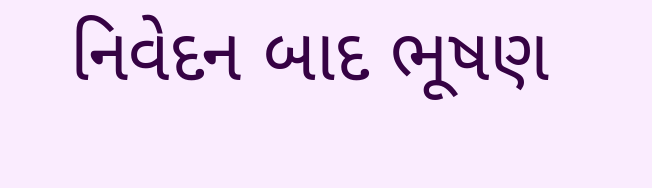નિવેદન બાદ ભૂષણ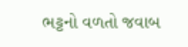ભટ્ટનો વળતો જવાબ